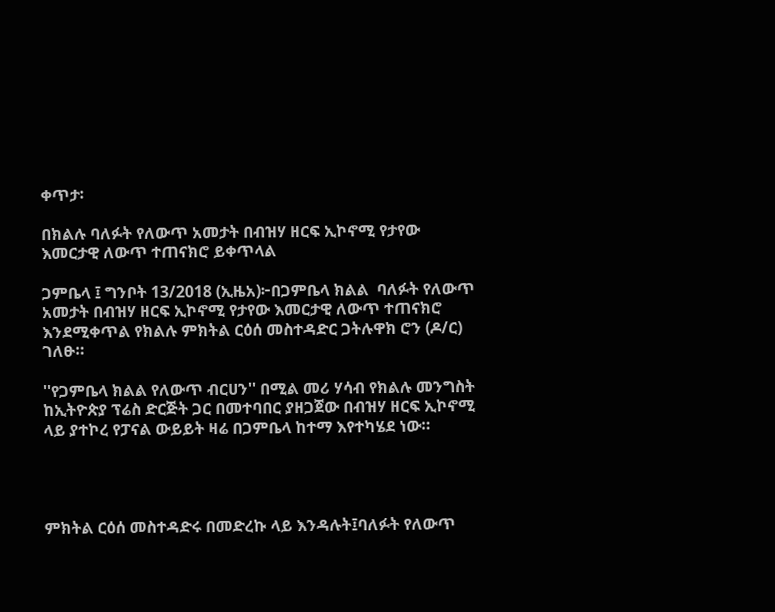ቀጥታ፡

በክልሉ ባለፉት የለውጥ አመታት በብዝሃ ዘርፍ ኢኮኖሚ የታየው እመርታዊ ለውጥ ተጠናክሮ ይቀጥላል

ጋምቤላ ፤ ግንቦት 13/2018 (ኢዜአ)፦በጋምቤላ ክልል  ባለፉት የለውጥ አመታት በብዝሃ ዘርፍ ኢኮኖሚ የታየው እመርታዊ ለውጥ ተጠናክሮ እንደሚቀጥል የክልሉ ምክትል ርዕሰ መስተዳድር ጋትሉዋክ ሮን (ዶ/ር) ገለፁ።

''የጋምቤላ ክልል የለውጥ ብርሀን'' በሚል መሪ ሃሳብ የክልሉ መንግስት ከኢትዮጵያ ፕሬስ ድርጅት ጋር በመተባበር ያዘጋጀው በብዝሃ ዘርፍ ኢኮኖሚ ላይ ያተኮረ የፓናል ውይይት ዛሬ በጋምቤላ ከተማ እየተካሄደ ነው።




ምክትል ርዕሰ መስተዳድሩ በመድረኩ ላይ እንዳሉት፤ባለፉት የለውጥ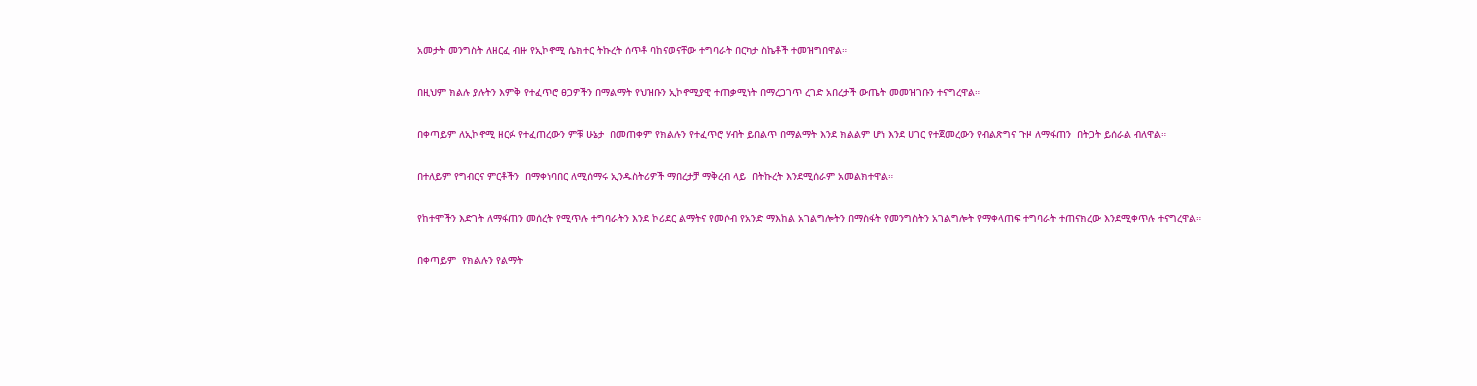አመታት መንግስት ለዘርፈ ብዙ የኢኮኖሚ ሴክተር ትኩረት ሰጥቶ ባከናወናቸው ተግባራት በርካታ ስኬቶች ተመዝግበዋል።

በዚህም ክልሉ ያሉትን እምቅ የተፈጥሮ ፀጋዎችን በማልማት የህዝቡን ኢኮኖሚያዊ ተጠቃሚነት በማረጋገጥ ረገድ አበረታች ውጤት መመዝገቡን ተናግረዋል።

በቀጣይም ለኢኮኖሚ ዘርፉ የተፈጠረውን ምቹ ሁኔታ  በመጠቀም የክልሉን የተፈጥሮ ሃብት ይበልጥ በማልማት እንደ ክልልም ሆነ እንደ ሀገር የተጀመረውን የብልጽግና ጉዞ ለማፋጠን  በትጋት ይሰራል ብለዋል።

በተለይም የግብርና ምርቶችን  በማቀነባበር ለሚሰማሩ ኢንዱስትሪዎች ማበረታቻ ማቅረብ ላይ  በትኩረት እንደሚሰራም አመልክተዋል።

የከተሞችን እድገት ለማፋጠን መሰረት የሚጥሉ ተግባራትን እንደ ኮሪደር ልማትና የመሶብ የአንድ ማእከል አገልግሎትን በማስፋት የመንግስትን አገልግሎት የማቀላጠፍ ተግባራት ተጠናክረው እንደሚቀጥሉ ተናግረዋል።

በቀጣይም  የክልሉን የልማት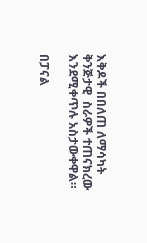እቅዶች በበለጠ ለማሳካት ቅንጅታዊ  ስራዎች ተጠናክረው እንደሚቀጥሉ አስታውቀዋል።

በፓናል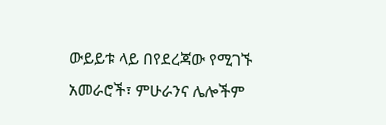ውይይቱ ላይ በየደረጃው የሚገኙ አመራሮች፣ ምሁራንና ሌሎችም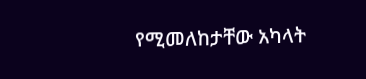የሚመለከታቸው አካላት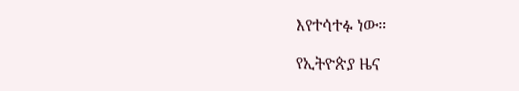እየተሳተፉ ነው።

የኢትዮጵያ ዜና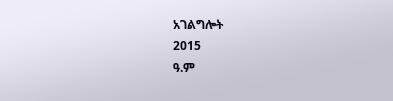አገልግሎት
2015
ዓ.ም